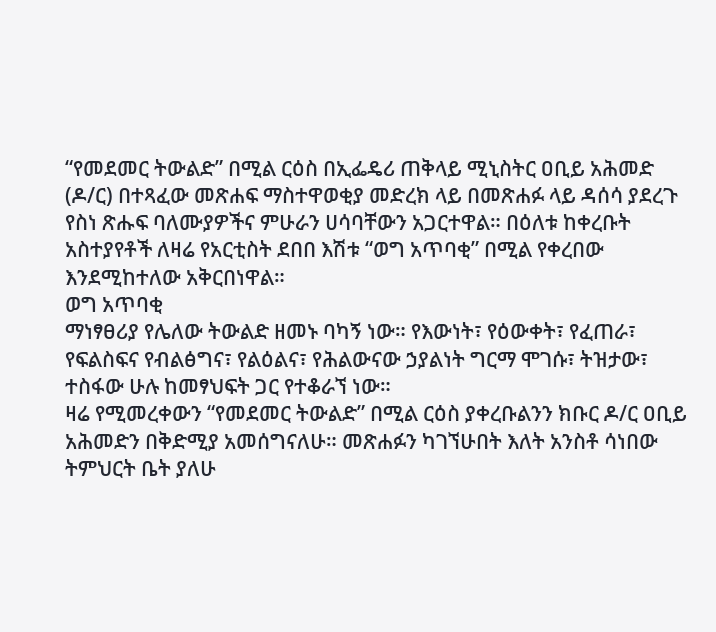“የመደመር ትውልድ” በሚል ርዕስ በኢፌዴሪ ጠቅላይ ሚኒስትር ዐቢይ አሕመድ (ዶ/ር) በተጻፈው መጽሐፍ ማስተዋወቂያ መድረክ ላይ በመጽሐፉ ላይ ዳሰሳ ያደረጉ የስነ ጽሑፍ ባለሙያዎችና ምሁራን ሀሳባቸውን አጋርተዋል። በዕለቱ ከቀረቡት አስተያየቶች ለዛሬ የአርቲስት ደበበ እሽቱ “ወግ አጥባቂ” በሚል የቀረበው እንደሚከተለው አቅርበነዋል።
ወግ አጥባቂ
ማነፃፀሪያ የሌለው ትውልድ ዘመኑ ባካኝ ነው። የእውነት፣ የዕውቀት፣ የፈጠራ፣ የፍልስፍና የብልፅግና፣ የልዕልና፣ የሕልውናው ኃያልነት ግርማ ሞገሱ፣ ትዝታው፣ ተስፋው ሁሉ ከመፃህፍት ጋር የተቆራኘ ነው።
ዛሬ የሚመረቀውን “የመደመር ትውልድ” በሚል ርዕስ ያቀረቡልንን ክቡር ዶ/ር ዐቢይ አሕመድን በቅድሚያ አመሰግናለሁ። መጽሐፉን ካገኘሁበት እለት አንስቶ ሳነበው ትምህርት ቤት ያለሁ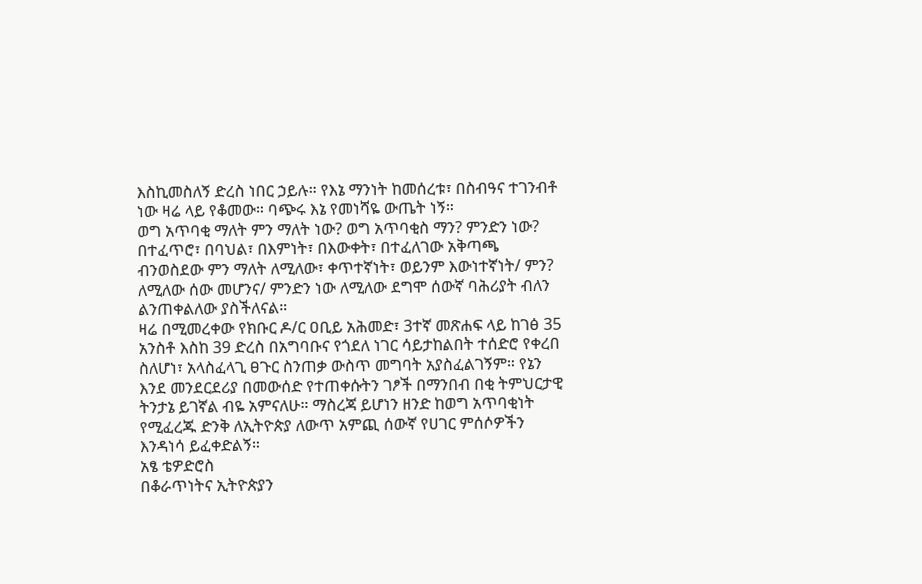እስኪመስለኝ ድረስ ነበር ኃይሉ። የእኔ ማንነት ከመሰረቱ፣ በስብዓና ተገንብቶ ነው ዛሬ ላይ የቆመው። ባጭሩ እኔ የመነሻዬ ውጤት ነኝ።
ወግ አጥባቂ ማለት ምን ማለት ነው? ወግ አጥባቂስ ማን? ምንድን ነው? በተፈጥሮ፣ በባህል፣ በእምነት፣ በእውቀት፣ በተፈለገው አቅጣጫ ብንወስደው ምን ማለት ለሚለው፣ ቀጥተኛነት፣ ወይንም እውነተኛነት/ ምን? ለሚለው ሰው መሆንና/ ምንድን ነው ለሚለው ደግሞ ሰውኛ ባሕሪያት ብለን ልንጠቀልለው ያስችለናል።
ዛሬ በሚመረቀው የክቡር ዶ/ር ዐቢይ አሕመድ፣ 3ተኛ መጽሐፍ ላይ ከገፅ 35 አንስቶ እስከ 39 ድረስ በአግባቡና የጎደለ ነገር ሳይታከልበት ተሰድሮ የቀረበ ስለሆነ፣ አላስፈላጊ ፀጉር ስንጠቃ ውስጥ መግባት አያስፈልገኝም። የኔን እንደ መንደርደሪያ በመውሰድ የተጠቀሱትን ገፆች በማንበብ በቂ ትምህርታዊ ትንታኔ ይገኛል ብዬ አምናለሁ። ማስረጃ ይሆነን ዘንድ ከወግ አጥባቂነት የሚፈረጁ ድንቅ ለኢትዮጵያ ለውጥ አምጪ ሰውኛ የሀገር ምሰሶዎችን እንዳነሳ ይፈቀድልኝ።
አፄ ቴዎድሮስ
በቆራጥነትና ኢትዮጵያን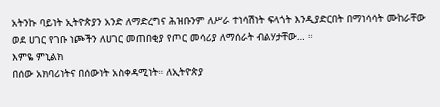አትንኩ ባይነት ኢትዮጵያን አንድ ለማድረግና ሕዝቡንም ለሥራ ተነሳሽነት ፍላጎት እንዲያድርበት በማነሳሳት ሙከራቸው ወደ ሀገር የገቡ ነጮችን ለሀገር መጠበቂያ የጦር መሳሪያ ለማሰራት ብልሃታቸው… ።
እምዬ ምኒልክ
በሰው አክባሪነትና በሰውነት አስቀዳሚነት። ለኢትዮጵያ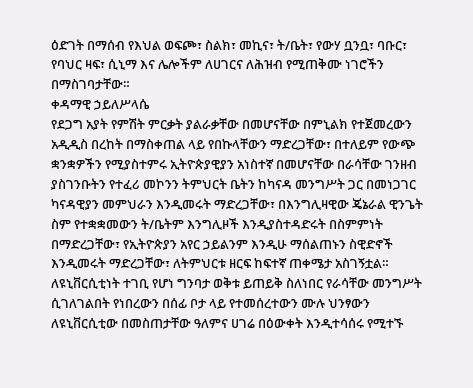ዕድገት በማሰብ የእህል ወፍጮ፣ ስልክ፣ መኪና፣ ት/ቤት፣ የውሃ ቧንቧ፣ ባቡር፣ የባህር ዛፍ፣ ሲኒማ እና ሌሎችም ለሀገርና ለሕዝብ የሚጠቅሙ ነገሮችን በማስገባታቸው።
ቀዳማዊ ኃይለሥላሴ
የደጋግ አያት የምሽት ምርቃት ያልራቃቸው በመሆናቸው በምኒልክ የተጀመረውን አዲዲስ በረከት በማስቀጠል ላይ የበኩላቸውን ማድረጋቸው፣ በተለይም የውጭ ቋንቋዎችን የሚያስተምሩ ኢትዮጵያዊያን አነስተኛ በመሆናቸው በራሳቸው ገንዘብ ያስገንቡትን የተፈሪ መኮንን ትምህርት ቤትን ከካናዳ መንግሥት ጋር በመነጋገር ካናዳዊያን መምህራን እንዲመሩት ማድረጋቸው፣ በእንግሊዛዊው ጄኔራል ዊንጌት ስም የተቋቋመውን ት/ቤትም እንግሊዞች እንዲያስተዳድሩት በስምምነት በማድረጋቸው፣ የኢትዮጵያን አየር ኃይልንም እንዲሁ ማሰልጠኑን ስዊድኖች እንዲመሩት ማድረጋቸው፣ ለትምህርቱ ዘርፍ ከፍተኛ ጠቀሜታ አስገኝቷል።
ለዩኒቨርሲቲነት ተገቢ የሆነ ግንባታ ወቅቱ ይጠይቅ ስለነበር የራሳቸው መንግሥት ሲገለገልበት የነበረውን በሰፊ ቦታ ላይ የተመሰረተውን ሙሉ ህንፃውን ለዩኒቨርሲቲው በመስጠታቸው ዓለምና ሀገሬ በዕውቀት እንዲተሳሰሩ የሚተኙ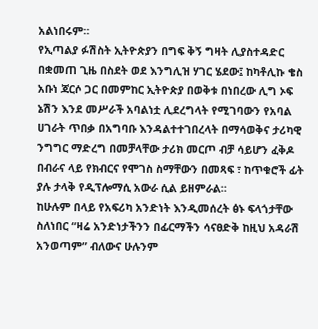አልነበሩም።
የኢጣልያ ፉሽስት ኢትዮጵያን በግፍ ቅኝ ግዛት ሊያስተዳድር በቋመጠ ጊዜ በስደት ወደ እንግሊዝ ሃገር ሄደው፤ ከካቶሊኩ ቄስ አቡነ ጃርሶ ጋር በመምከር ኢትዮጵያ በወቅቱ በነበረው ሊግ ኦፍ ኔሽን እንደ መሥራች አባልነቷ ሊደረግላት የሚገባውን የአባል ሀገራት ጥበቃ በአግባቡ እንዳልተተገበረላት በማሳወቅና ታሪካዊ ንግግር ማድረግ በመቻላቸው ታሪክ መርጦ ብቻ ሳይሆን ፈቅዶ በብራና ላይ የክብርና የሞገስ ስማቸውን በመጻፍ ፣ ከጥቁሮች ፊት ያሉ ታላቅ የዲፕሎማሲ አውራ ሲል ይዘምራል።
ከሁሉም በላይ የአፍሪካ አንድነት እንዲመሰረት ፅኑ ፍላጎታቸው ስለነበር “ዛሬ አንድነታችንን በፊርማችን ሳናፀድቅ ከዚህ አዳራሽ አንወጣም” ብለውና ሁሉንም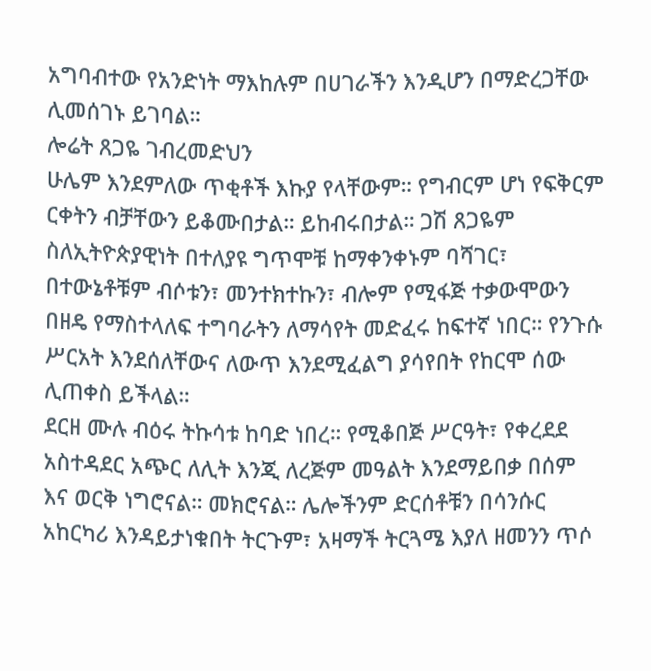አግባብተው የአንድነት ማእከሉም በሀገራችን እንዲሆን በማድረጋቸው ሊመሰገኑ ይገባል።
ሎሬት ጸጋዬ ገብረመድህን
ሁሌም እንደምለው ጥቂቶች እኩያ የላቸውም። የግብርም ሆነ የፍቅርም ርቀትን ብቻቸውን ይቆሙበታል። ይከብሩበታል። ጋሽ ጸጋዬም ስለኢትዮጵያዊነት በተለያዩ ግጥሞቹ ከማቀንቀኑም ባሻገር፣ በተውኔቶቹም ብሶቱን፣ መንተክተኩን፣ ብሎም የሚፋጅ ተቃውሞውን በዘዴ የማስተላለፍ ተግባራትን ለማሳየት መድፈሩ ከፍተኛ ነበር። የንጉሱ ሥርአት እንደሰለቸውና ለውጥ እንደሚፈልግ ያሳየበት የከርሞ ሰው ሊጠቀስ ይችላል።
ደርዘ ሙሉ ብዕሩ ትኩሳቱ ከባድ ነበረ። የሚቆበጅ ሥርዓት፣ የቀረደደ አስተዳደር አጭር ለሊት እንጂ ለረጅም መዓልት እንደማይበቃ በሰም እና ወርቅ ነግሮናል። መክሮናል። ሌሎችንም ድርሰቶቹን በሳንሱር አከርካሪ እንዳይታነቁበት ትርጉም፣ አዛማች ትርጓሜ እያለ ዘመንን ጥሶ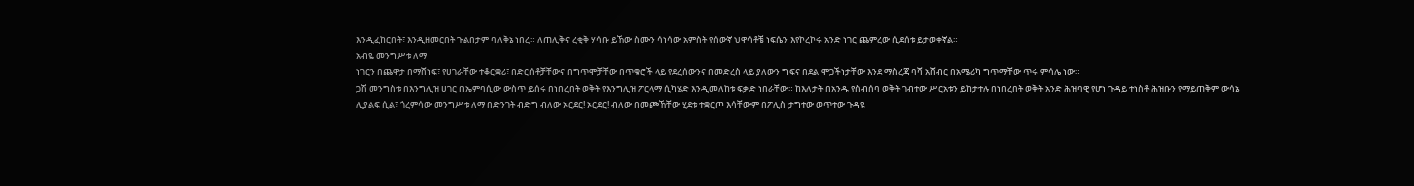እንዲፈከርበት፣ እንዲዘመርበት ጉልበታም ባለቅኔ ነበረ። ለጠሊቅና ረቂቅ ሃሳቡ ይኸው ስሙን ሳነሳው አምስት የሰውኛ ህዋሳቶቼ ነፍሴን እየኮረኮሩ አንድ ነገር ጨምረው ሲደሰቱ ይታወቀኛል።
አብዬ መንግሥቱ ለማ
ነገርን በጨዋታ በማሸነፍ፣ የሀገራቸው ተቆርቋሪ፣ በድርሰቶቻቸውና በግጥሞቻቸው በጥቁሮች ላይ የደረሰውንና በመድረስ ላይ ያለውን ግፍና በደል ሞጋችነታቸው እንደ ማስረጃ ባሻ አሸብር በአሜሪካ ግጥማቸው ጥሩ ምሳሌ ነው።
ጋሽ መንግስቱ በእንግሊዝ ሀገር በኤምባሲው ውስጥ ይሰሩ በነበረበት ወቅት የእንግሊዝ ፖርላማ ሲካሄድ እንዲመለከቱ ፍቃድ ነበራቸው። ከእለታት በአንዱ የስብሰባ ወቅት ገብተው ሥርአቱን ይከታተሉ በነበረበት ወቅት አንድ ሕዝባዊ የሆነ ጉዳይ ተነስቶ ሕዝቡን የማይጠቅም ውሳኔ ሊያልፍ ሲል፣ ጎረምሳው መንግሥቱ ለማ በድንገት ብድግ ብለው ኦርደር! ኦርደር! ብለው በመጮኸቸው ሂደቱ ተቋርጦ እሳቸውም በፖሊስ ታግተው ወጥተው ጉዳዩ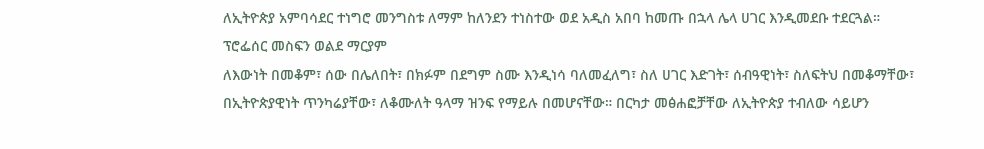ለኢትዮጵያ አምባሳደር ተነግሮ መንግስቱ ለማም ከለንደን ተነስተው ወደ አዲስ አበባ ከመጡ በኋላ ሌላ ሀገር እንዲመደቡ ተደርጓል።
ፕሮፌሰር መስፍን ወልደ ማርያም
ለእውነት በመቆም፣ ሰው በሌለበት፣ በክፉም በደግም ስሙ እንዲነሳ ባለመፈለግ፣ ስለ ሀገር እድገት፣ ሰብዓዊነት፣ ስለፍትህ በመቆማቸው፣ በኢትዮጵያዊነት ጥንካሬያቸው፣ ለቆሙለት ዓላማ ዝንፍ የማይሉ በመሆናቸው። በርካታ መፅሐፎቻቸው ለኢትዮጵያ ተብለው ሳይሆን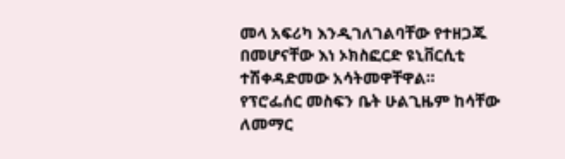መላ አፍሪካ እንዲገለገልባቸው የተዘጋጁ በመሆናቸው እነ ኦክስፎርድ ዩኒቨርሲቲ ተሽቀዳድመው አሳትመዋቸዋል።
የፕሮፌሰር መስፍን ቤት ሁልጊዜም ከሳቸው ለመማር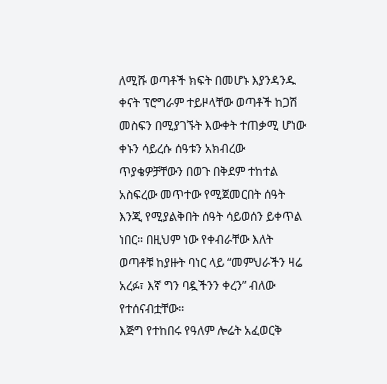ለሚሹ ወጣቶች ክፍት በመሆኑ እያንዳንዱ ቀናት ፕሮግራም ተይዞላቸው ወጣቶች ከጋሽ መስፍን በሚያገኙት እውቀት ተጠቃሚ ሆነው ቀኑን ሳይረሱ ሰዓቱን አክብረው ጥያቄዎቻቸውን በወጉ በቅደም ተከተል አስፍረው መጥተው የሚጀመርበት ሰዓት እንጂ የሚያልቅበት ሰዓት ሳይወሰን ይቀጥል ነበር። በዚህም ነው የቀብራቸው እለት ወጣቶቹ ከያዙት ባነር ላይ “መምህራችን ዛሬ አረፉ፣ እኛ ግን ባዷችንን ቀረን” ብለው የተሰናብቷቸው።
እጅግ የተከበሩ የዓለም ሎሬት አፈወርቅ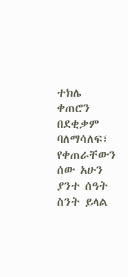ተክሌ
ቀጠሮን በደቂቃም ባለማሳለፍ፣ የቀጠራቸውን ሰው አሁን ያንተ ሰዓት ስንት ይላል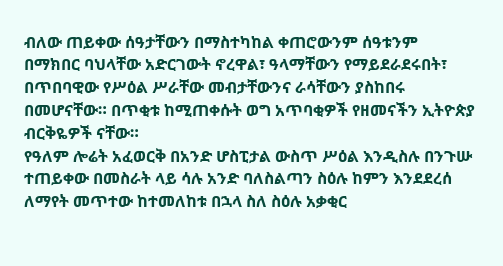ብለው ጠይቀው ሰዓታቸውን በማስተካከል ቀጠሮውንም ሰዓቱንም በማክበር ባህላቸው አድርገውት ኖረዋል፣ ዓላማቸውን የማይደራደሩበት፣ በጥበባዊው የሥዕል ሥራቸው መብታቸውንና ራሳቸውን ያስከበሩ በመሆናቸው። በጥቂቱ ከሚጠቀሱት ወግ አጥባቂዎች የዘመናችን ኢትዮጵያ ብርቅዬዎች ናቸው።
የዓለም ሎሬት አፈወርቅ በአንድ ሆስፒታል ውስጥ ሥዕል እንዲስሉ በንጉሡ ተጠይቀው በመስራት ላይ ሳሉ አንድ ባለስልጣን ስዕሉ ከምን እንደደረሰ ለማየት መጥተው ከተመለከቱ በኋላ ስለ ስዕሉ አቃቂር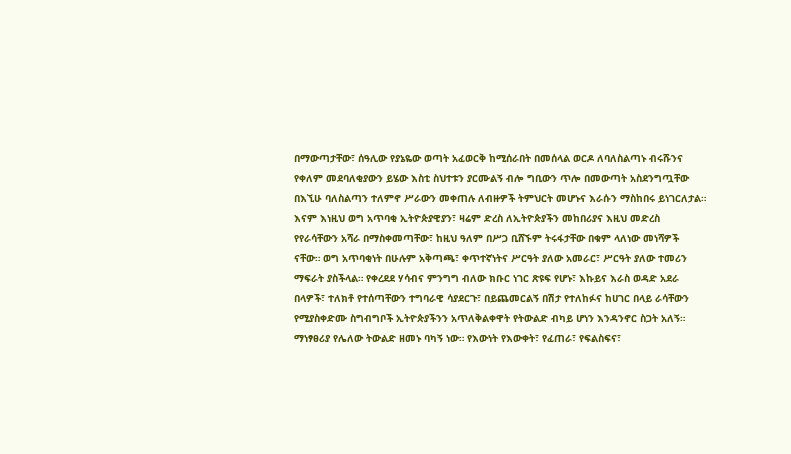በማውጣታቸው፣ ሰዓሊው የያኔዬው ወጣት አፈወርቅ ከሚሰራበት በመሰላል ወርዶ ለባለስልጣኑ ብሩሹንና የቀለም መደባለቂያውን ይሄው እስቲ ስህተቱን ያርሙልኝ ብሎ ግቢውን ጥሎ በመውጣት አስደንግጧቸው በእኚሁ ባለስልጣን ተለምኖ ሥራውን መቀጠሉ ለብዙዎች ትምህርት መሆኑና እራሱን ማስከበሩ ይነገርለታል።
እናም እነዚህ ወግ አጥባቂ ኢትዮጵያዊያን፣ ዛሬም ድረስ ለኢትዮጵያችን መከበሪያና እዚህ መድረስ የየራሳቸውን አሻራ በማስቀመጣቸው፣ ከዚህ ዓለም በሥጋ ቢሸኙም ትሩፋታቸው በቁም ላለነው መነሻዎች ናቸው። ወግ አጥባቂነት በሁሉም አቅጣጫ፣ ቀጥተኛነትና ሥርዓት ያለው አመራር፣ ሥርዓት ያለው ተመሪን ማፍራት ያስችላል። የቀረደደ ሃሳብና ምንግግ ብለው ክቡር ነገር ጽዩፍ የሆኑ፣ እኩይና እራስ ወዳድ አደራ በላዎች፣ ተለክቶ የተሰጣቸውን ተግባራዊ ሳያደርጉ፣ በይጨመርልኝ በሽታ የተለከፉና ከሀገር በላይ ራሳቸውን የሚያስቀድሙ ስግብግቦች ኢትዮጵያችንን አጥለቅልቀዋት የትውልድ ብካይ ሆነን እንዳንኖር ስጋት አለኝ።
ማነፃፀሪያ የሌለው ትውልድ ዘመኑ ባካኝ ነው። የእውነት የእውቀት፣ የፈጠራ፣ የፍልስፍና፣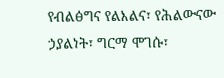የብልፅግና የልእልና፣ የሕልውናው ኃያልነት፣ ግርማ ሞገሱ፣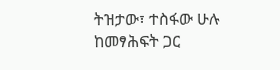ትዝታው፣ ተስፋው ሁሉ ከመፃሕፍት ጋር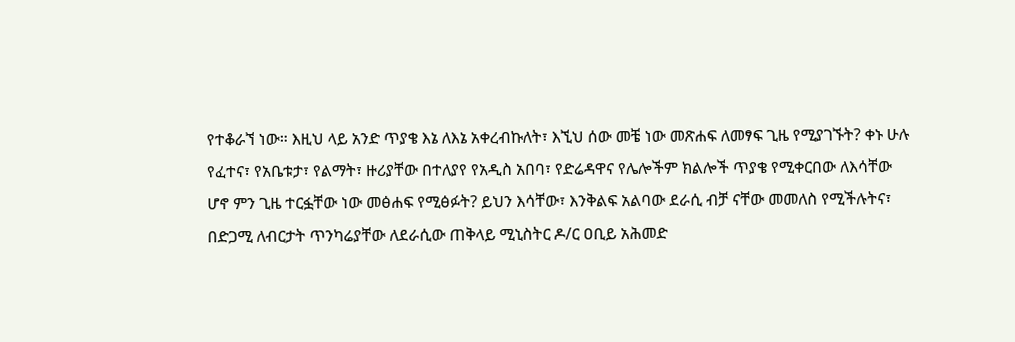የተቆራኘ ነው። እዚህ ላይ አንድ ጥያቄ እኔ ለእኔ አቀረብኩለት፣ እኚህ ሰው መቼ ነው መጽሐፍ ለመፃፍ ጊዜ የሚያገኙት? ቀኑ ሁሉ የፈተና፣ የአቤቱታ፣ የልማት፣ ዙሪያቸው በተለያየ የአዲስ አበባ፣ የድሬዳዋና የሌሎችም ክልሎች ጥያቄ የሚቀርበው ለእሳቸው ሆኖ ምን ጊዜ ተርፏቸው ነው መፅሐፍ የሚፅፉት? ይህን እሳቸው፣ እንቅልፍ አልባው ደራሲ ብቻ ናቸው መመለስ የሚችሉትና፣ በድጋሚ ለብርታት ጥንካሬያቸው ለደራሲው ጠቅላይ ሚኒስትር ዶ/ር ዐቢይ አሕመድ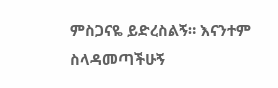ምስጋናዬ ይድረስልኝ። እናንተም ስላዳመጣችሁኝ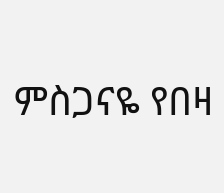ምስጋናዬ የበዛ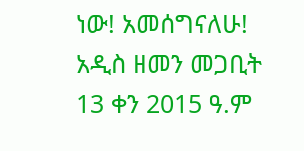ነው! አመሰግናለሁ!
አዲስ ዘመን መጋቢት 13 ቀን 2015 ዓ.ም